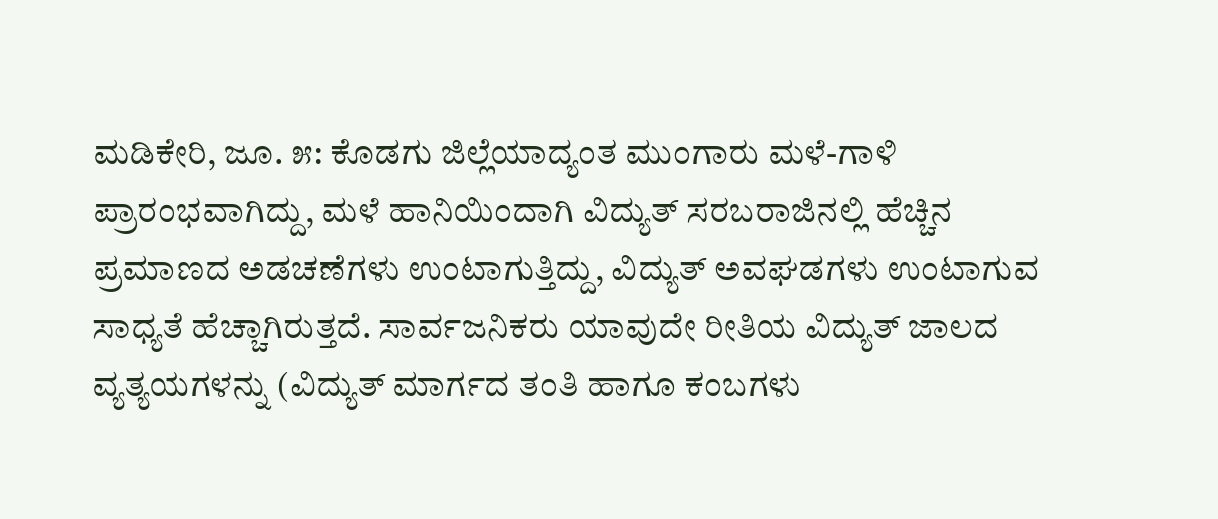ಮಡಿಕೇರಿ, ಜೂ. ೫: ಕೊಡಗು ಜಿಲ್ಲೆಯಾದ್ಯಂತ ಮುಂಗಾರು ಮಳೆ-ಗಾಳಿ ಪ್ರಾರಂಭವಾಗಿದ್ದು, ಮಳೆ ಹಾನಿಯಿಂದಾಗಿ ವಿದ್ಯುತ್ ಸರಬರಾಜಿನಲ್ಲಿ ಹೆಚ್ಚಿನ ಪ್ರಮಾಣದ ಅಡಚಣೆಗಳು ಉಂಟಾಗುತ್ತಿದ್ದು, ವಿದ್ಯುತ್ ಅವಘಡಗಳು ಉಂಟಾಗುವ ಸಾಧ್ಯತೆ ಹೆಚ್ಚಾಗಿರುತ್ತದೆ. ಸಾರ್ವಜನಿಕರು ಯಾವುದೇ ರೀತಿಯ ವಿದ್ಯುತ್ ಜಾಲದ ವ್ಯತ್ಯಯಗಳನ್ನು (ವಿದ್ಯುತ್ ಮಾರ್ಗದ ತಂತಿ ಹಾಗೂ ಕಂಬಗಳು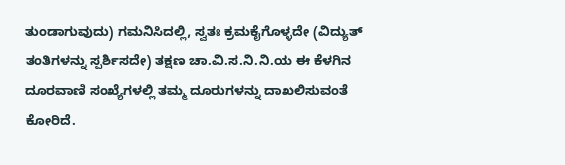ತುಂಡಾಗುವುದು) ಗಮನಿಸಿದಲ್ಲಿ, ಸ್ವತಃ ಕ್ರಮಕೈಗೊಳ್ಳದೇ (ವಿದ್ಯುತ್ ತಂತಿಗಳನ್ನು ಸ್ಪರ್ಶಿಸದೇ) ತಕ್ಷಣ ಚಾ.ವಿ.ಸ.ನಿ.ನಿ.ಯ ಈ ಕೆಳಗಿನ ದೂರವಾಣಿ ಸಂಖ್ಯೆಗಳಲ್ಲಿ ತಮ್ಮ ದೂರುಗಳನ್ನು ದಾಖಲಿಸುವಂತೆ ಕೋರಿದೆ.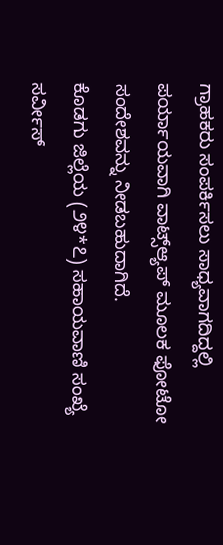ಗ್ರಾಹಕರು ಸಂಪರ್ಕಿಸಲು ಸಾಧ್ಯವಾಗದಿದ್ದಲ್ಲಿ ಪರ್ಯಾಯವಾಗಿ ವಾಟ್ಸ್ಆ್ಯಪ್ ಮೂಲಕ ಫೋಟೋ ಸಂದೇಶವನ್ನು ನೀಡಬಹುದಾಗಿದೆ.
ಕೊಡಗು ಜಿಲ್ಲೆಯ (೨೪*೭) ಸಹಾಯವಾಣಿ ಸಂಖ್ಯೆ ಸರ್ವೀಸ್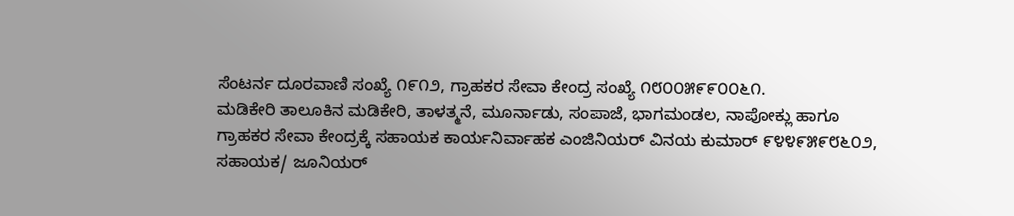ಸೆಂಟರ್ನ ದೂರವಾಣಿ ಸಂಖ್ಯೆ ೧೯೧೨, ಗ್ರಾಹಕರ ಸೇವಾ ಕೇಂದ್ರ ಸಂಖ್ಯೆ ೧೮೦೦೫೯೯೦೦೬೧.
ಮಡಿಕೇರಿ ತಾಲೂಕಿನ ಮಡಿಕೇರಿ, ತಾಳತ್ಮನೆ, ಮೂರ್ನಾಡು, ಸಂಪಾಜೆ, ಭಾಗಮಂಡಲ, ನಾಪೋಕ್ಲು ಹಾಗೂ ಗ್ರಾಹಕರ ಸೇವಾ ಕೇಂದ್ರಕ್ಕೆ ಸಹಾಯಕ ಕಾರ್ಯನಿರ್ವಾಹಕ ಎಂಜಿನಿಯರ್ ವಿನಯ ಕುಮಾರ್ ೯೪೪೯೫೯೮೬೦೨, ಸಹಾಯಕ/ ಜೂನಿಯರ್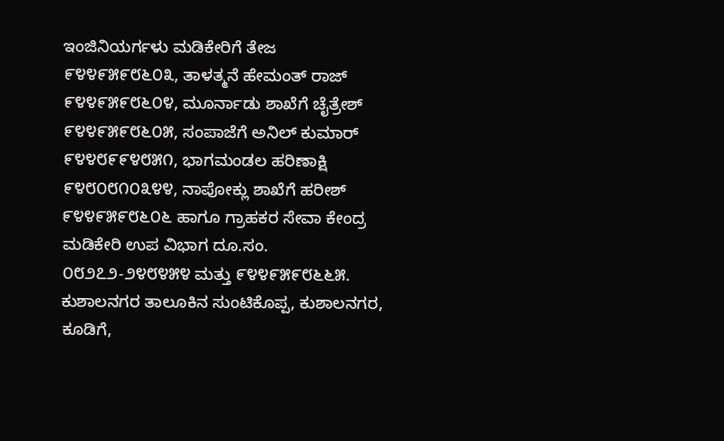ಇಂಜಿನಿಯರ್ಗಳು ಮಡಿಕೇರಿಗೆ ತೇಜ ೯೪೪೯೫೯೮೬೦೩, ತಾಳತ್ಮನೆ ಹೇಮಂತ್ ರಾಜ್ ೯೪೪೯೫೯೮೬೦೪, ಮೂರ್ನಾಡು ಶಾಖೆಗೆ ಚೈತ್ರೇಶ್ ೯೪೪೯೫೯೮೬೦೫, ಸಂಪಾಜೆಗೆ ಅನಿಲ್ ಕುಮಾರ್ ೯೪೪೮೯೯೪೮೫೧, ಭಾಗಮಂಡಲ ಹರಿಣಾಕ್ಷಿ ೯೪೮೦೮೧೦೩೪೪, ನಾಪೋಕ್ಲು ಶಾಖೆಗೆ ಹರೀಶ್ ೯೪೪೯೫೯೮೬೦೬ ಹಾಗೂ ಗ್ರಾಹಕರ ಸೇವಾ ಕೇಂದ್ರ ಮಡಿಕೇರಿ ಉಪ ವಿಭಾಗ ದೂ.ಸಂ. ೦೮೨೭೨-೨೪೮೪೫೪ ಮತ್ತು ೯೪೪೯೫೯೮೬೬೫.
ಕುಶಾಲನಗರ ತಾಲೂಕಿನ ಸುಂಟಿಕೊಪ್ಪ, ಕುಶಾಲನಗರ, ಕೂಡಿಗೆ,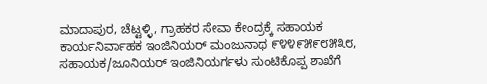ಮಾದಾಪುರ, ಚೆಟ್ಟಳ್ಳಿ, ಗ್ರಾಹಕರ ಸೇವಾ ಕೇಂದ್ರಕ್ಕೆ ಸಹಾಯಕ ಕಾರ್ಯನಿರ್ವಾಹಕ ಇಂಜಿನಿಯರ್ ಮಂಜುನಾಥ ೯೪೪೯೫೯೮೫೩೮, ಸಹಾಯಕ/ಜೂನಿಯರ್ ಇಂಜಿನಿಯರ್ಗಳು ಸುಂಟಿಕೊಪ್ಪ ಶಾಖೆಗೆ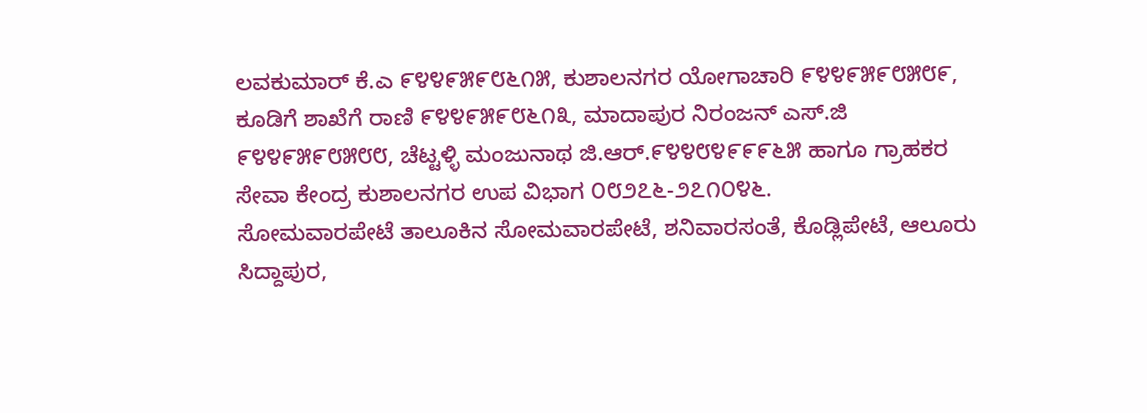ಲವಕುಮಾರ್ ಕೆ.ಎ ೯೪೪೯೫೯೮೬೧೫, ಕುಶಾಲನಗರ ಯೋಗಾಚಾರಿ ೯೪೪೯೫೯೮೫೮೯, ಕೂಡಿಗೆ ಶಾಖೆಗೆ ರಾಣಿ ೯೪೪೯೫೯೮೬೧೩, ಮಾದಾಪುರ ನಿರಂಜನ್ ಎಸ್.ಜಿ ೯೪೪೯೫೯೮೫೮೮, ಚೆಟ್ಟಳ್ಳಿ ಮಂಜುನಾಥ ಜಿ.ಆರ್.೯೪೪೮೪೯೯೯೬೫ ಹಾಗೂ ಗ್ರಾಹಕರ ಸೇವಾ ಕೇಂದ್ರ ಕುಶಾಲನಗರ ಉಪ ವಿಭಾಗ ೦೮೨೭೬-೨೭೧೦೪೬.
ಸೋಮವಾರಪೇಟೆ ತಾಲೂಕಿನ ಸೋಮವಾರಪೇಟೆ, ಶನಿವಾರಸಂತೆ, ಕೊಡ್ಲಿಪೇಟೆ, ಆಲೂರು ಸಿದ್ದಾಪುರ,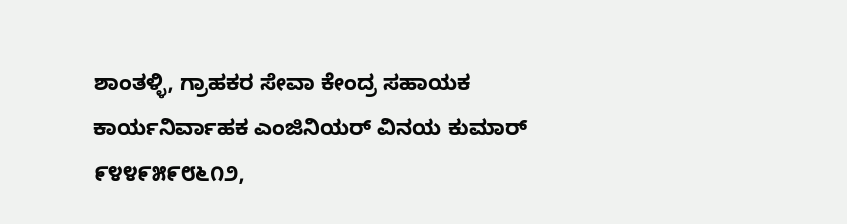ಶಾಂತಳ್ಳಿ, ಗ್ರಾಹಕರ ಸೇವಾ ಕೇಂದ್ರ ಸಹಾಯಕ ಕಾರ್ಯನಿರ್ವಾಹಕ ಎಂಜಿನಿಯರ್ ವಿನಯ ಕುಮಾರ್ ೯೪೪೯೫೯೮೬೧೨,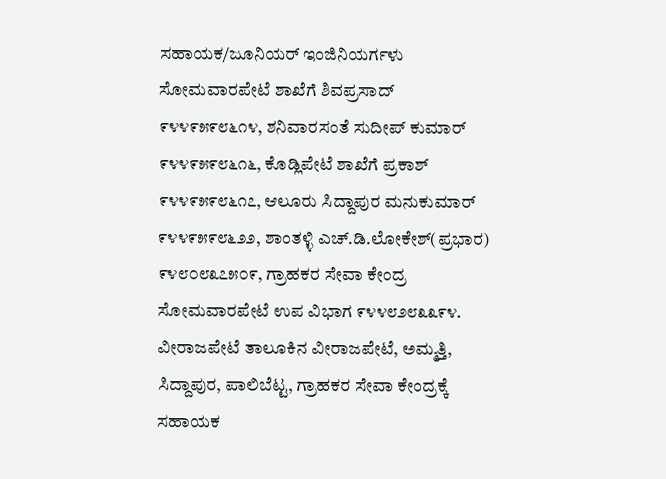ಸಹಾಯಕ/ಜೂನಿಯರ್ ಇಂಜಿನಿಯರ್ಗಳು ಸೋಮವಾರಪೇಟೆ ಶಾಖೆಗೆ ಶಿವಪ್ರಸಾದ್ ೯೪೪೯೫೯೮೬೧೪, ಶನಿವಾರಸಂತೆ ಸುದೀಪ್ ಕುಮಾರ್ ೯೪೪೯೫೯೮೬೧೬, ಕೊಡ್ಲಿಪೇಟೆ ಶಾಖೆಗೆ ಪ್ರಕಾಶ್ ೯೪೪೯೫೯೮೬೧೭, ಆಲೂರು ಸಿದ್ದಾಪುರ ಮನುಕುಮಾರ್ ೯೪೪೯೫೯೮೬೨೨, ಶಾಂತಳ್ಳಿ ಎಚ್.ಡಿ.ಲೋಕೇಶ್(ಪ್ರಭಾರ) ೯೪೮೦೮೩೭೫೦೯, ಗ್ರಾಹಕರ ಸೇವಾ ಕೇಂದ್ರ ಸೋಮವಾರಪೇಟೆ ಉಪ ವಿಭಾಗ ೯೪೪೮೨೮೩೩೯೪.
ವೀರಾಜಪೇಟೆ ತಾಲೂಕಿನ ವೀರಾಜಪೇಟೆ, ಅಮ್ಮತ್ತಿ, ಸಿದ್ದಾಪುರ, ಪಾಲಿಬೆಟ್ಟ, ಗ್ರಾಹಕರ ಸೇವಾ ಕೇಂದ್ರಕ್ಕೆ ಸಹಾಯಕ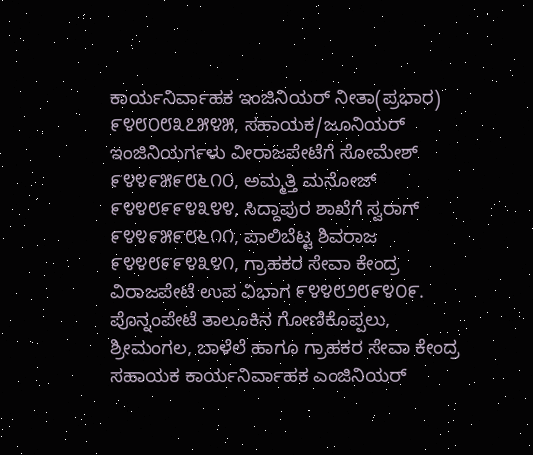ಕಾರ್ಯನಿರ್ವಾಹಕ ಇಂಜಿನಿಯರ್ ನೀತಾ(ಪ್ರಭಾರ) ೯೪೮೦೮೩೭೫೪೫, ಸಹಾಯಕ/ಜೂನಿಯರ್ ಇಂಜಿನಿಯರ್ಗಳು ವೀರಾಜಪೇಟೆಗೆ ಸೋಮೇಶ್ ೯೪೪೯೫೯೮೬೧೦, ಅಮ್ಮತ್ತಿ ಮನೋಜ್ ೯೪೪೮೯೯೪೩೪೪, ಸಿದ್ದಾಪುರ ಶಾಖೆಗೆ ಸ್ವರಾಗ್ ೯೪೪೯೫೯೮೬೧೧, ಪಾಲಿಬೆಟ್ಟ ಶಿವರಾಜ ೯೪೪೮೯೯೪೩೪೧, ಗ್ರಾಹಕರ ಸೇವಾ ಕೇಂದ್ರ ವಿರಾಜಪೇಟೆ ಉಪ ವಿಭಾಗ ೯೪೪೮೨೮೯೪೦೯.
ಪೊನ್ನಂಪೇಟೆ ತಾಲೂಕಿನ ಗೋಣಿಕೊಪ್ಪಲು, ಶ್ರೀಮಂಗಲ, ಬಾಳೆಲೆ ಹಾಗೂ ಗ್ರಾಹಕರ ಸೇವಾ ಕೇಂದ್ರ ಸಹಾಯಕ ಕಾರ್ಯನಿರ್ವಾಹಕ ಎಂಜಿನಿಯರ್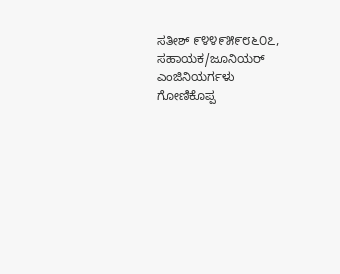ಸತೀಶ್ ೯೪೪೯೫೯೮೬೦೭, ಸಹಾಯಕ/ಜೂನಿಯರ್ ಎಂಜಿನಿಯರ್ಗಳು ಗೋಣಿಕೊಪ್ಪ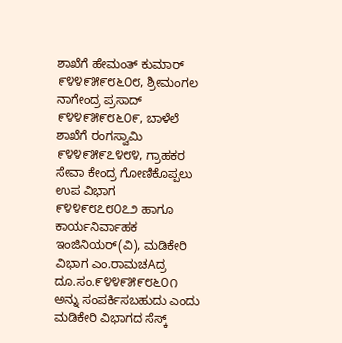ಶಾಖೆಗೆ ಹೇಮಂತ್ ಕುಮಾರ್ ೯೪೪೯೫೯೮೬೦೮, ಶ್ರೀಮಂಗಲ ನಾಗೇಂದ್ರ ಪ್ರಸಾದ್ ೯೪೪೯೫೯೮೬೦೯, ಬಾಳೆಲೆ ಶಾಖೆಗೆ ರಂಗಸ್ವಾಮಿ ೯೪೪೯೫೯೭೪೮೪, ಗ್ರಾಹಕರ ಸೇವಾ ಕೇಂದ್ರ ಗೋಣಿಕೊಪ್ಪಲು ಉಪ ವಿಭಾಗ ೯೪೪೯೮೭೮೦೭೨ ಹಾಗೂ ಕಾರ್ಯನಿರ್ವಾಹಕ ಇಂಜಿನಿಯರ್(ವಿ), ಮಡಿಕೇರಿ ವಿಭಾಗ ಎಂ.ರಾಮಚAದ್ರ ದೂ.ಸಂ.೯೪೪೯೫೯೮೬೦೧ ಅನ್ನು ಸಂಪರ್ಕಿಸಬಹುದು ಎಂದು ಮಡಿಕೇರಿ ವಿಭಾಗದ ಸೆಸ್ಕ್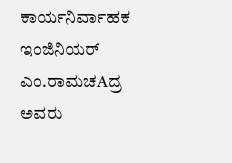ಕಾರ್ಯನಿರ್ವಾಹಕ ಇಂಜಿನಿಯರ್ ಎಂ.ರಾಮಚAದ್ರ ಅವರು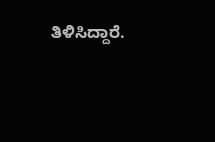ತಿಳಿಸಿದ್ದಾರೆ.